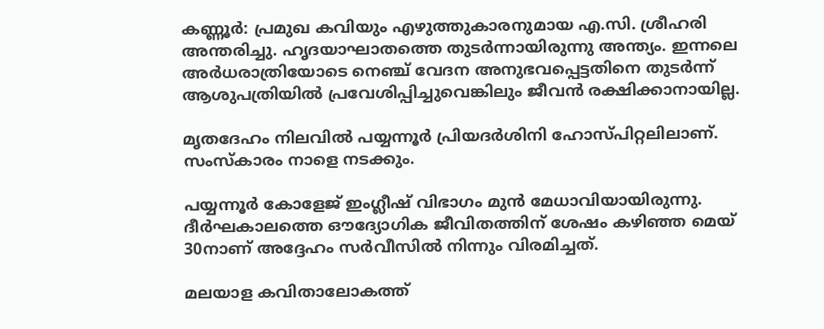കണ്ണൂര്‍: പ്രമുഖ കവിയും എഴുത്തുകാരനുമായ എ.സി. ശ്രീഹരി അന്തരിച്ചു. ഹൃദയാഘാതത്തെ തുടര്‍ന്നായിരുന്നു അന്ത്യം. ഇന്നലെ അര്‍ധരാത്രിയോടെ നെഞ്ച് വേദന അനുഭവപ്പെട്ടതിനെ തുടര്‍ന്ന് ആശുപത്രിയില്‍ പ്രവേശിപ്പിച്ചുവെങ്കിലും ജീവന്‍ രക്ഷിക്കാനായില്ല.

മൃതദേഹം നിലവില്‍ പയ്യന്നൂര്‍ പ്രിയദര്‍ശിനി ഹോസ്പിറ്റലിലാണ്. സംസ്‌കാരം നാളെ നടക്കും.

പയ്യന്നൂര്‍ കോളേജ് ഇംഗ്ലീഷ് വിഭാഗം മുന്‍ മേധാവിയായിരുന്നു. ദീര്‍ഘകാലത്തെ ഔദ്യോഗിക ജീവിതത്തിന് ശേഷം കഴിഞ്ഞ മെയ് 30നാണ് അദ്ദേഹം സര്‍വീസില്‍ നിന്നും വിരമിച്ചത്.

മലയാള കവിതാലോകത്ത്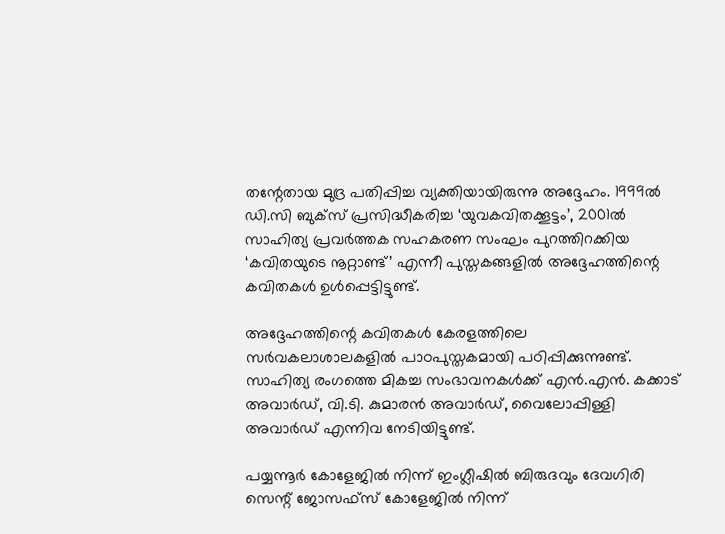തന്റേതായ മുദ്ര പതിപ്പിച്ച വ്യക്തിയായിരുന്നു അദ്ദേഹം. 1999ല്‍ ഡി.സി ബുക്‌സ് പ്രസിദ്ധീകരിച്ച ‘യുവകവിതക്കൂട്ടം’, 2001ല്‍ സാഹിത്യ പ്രവര്‍ത്തക സഹകരണ സംഘം പുറത്തിറക്കിയ ‘കവിതയുടെ നൂറ്റാണ്ട്’ എന്നീ പുസ്തകങ്ങളില്‍ അദ്ദേഹത്തിന്റെ കവിതകള്‍ ഉള്‍പ്പെട്ടിട്ടുണ്ട്.

അദ്ദേഹത്തിന്റെ കവിതകള്‍ കേരളത്തിലെ സര്‍വകലാശാലകളില്‍ പാഠപുസ്തകമായി പഠിപ്പിക്കുന്നുണ്ട്. സാഹിത്യ രംഗത്തെ മികച്ച സംഭാവനകള്‍ക്ക് എന്‍.എന്‍. കക്കാട് അവാര്‍ഡ്, വി.ടി. കുമാരന്‍ അവാര്‍ഡ്, വൈലോപ്പിള്ളി അവാര്‍ഡ് എന്നിവ നേടിയിട്ടുണ്ട്.

പയ്യന്നൂര്‍ കോളേജില്‍ നിന്ന് ഇംഗ്ലീഷില്‍ ബിരുദവും ദേവഗിരി സെന്റ് ജോസഫ്‌സ് കോളേജില്‍ നിന്ന്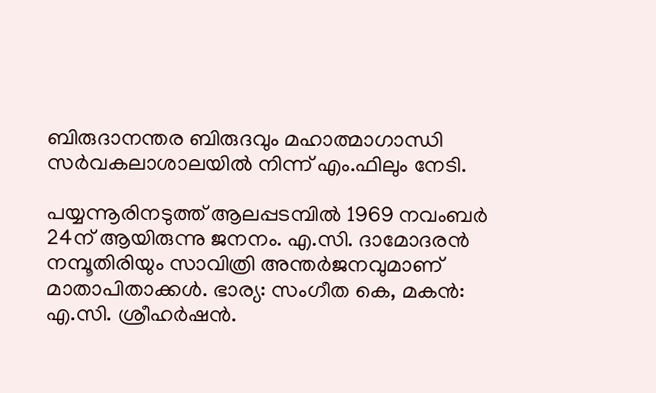ബിരുദാനന്തര ബിരുദവും മഹാത്മാഗാന്ധി സര്‍വകലാശാലയില്‍ നിന്ന് എം.ഫിലും നേടി.

പയ്യന്നൂരിനടുത്ത് ആലപ്പടമ്പില്‍ 1969 നവംബര്‍ 24ന് ആയിരുന്നു ജനനം. എ.സി. ദാമോദരന്‍ നമ്പൂതിരിയും സാവിത്രി അന്തര്‍ജനവുമാണ് മാതാപിതാക്കള്‍. ഭാര്യ: സംഗീത കെ, മകന്‍: എ.സി. ശ്രീഹര്‍ഷന്‍.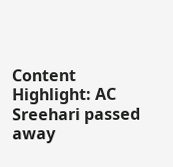Content Highlight: AC Sreehari passed away